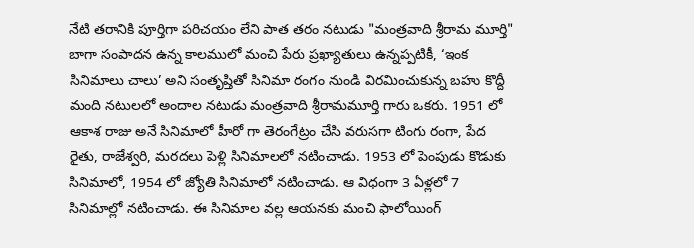నేటి తరానికి పూర్తిగా పరిచయం లేని పాత తరం నటుడు "మంత్రవాది శ్రీరామ మూర్తి"
బాగా సంపాదన ఉన్న కాలములో మంచి పేరు ప్రఖ్యాతులు ఉన్నప్పటికీ, ‘ఇంక సినిమాలు చాలు’ అని సంతృప్తితో సినిమా రంగం నుండి విరమించుకున్న బహు కొద్దీ మంది నటులలో అందాల నటుడు మంత్రవాది శ్రీరామమూర్తి గారు ఒకరు. 1951 లో ఆకాశ రాజు అనే సినిమాలో హీరో గా తెరంగేట్రం చేసి వరుసగా టింగు రంగా, పేద రైతు, రాజేశ్వరి, మరదలు పెళ్లి సినిమాలలో నటించాడు. 1953 లో పెంపుడు కొడుకు సినిమాలో, 1954 లో జ్యోతి సినిమాలో నటించాడు. ఆ విధంగా 3 ఏళ్లలో 7 సినిమాల్లో నటించాడు. ఈ సినిమాల వల్ల ఆయనకు మంచి ఫాలోయింగ్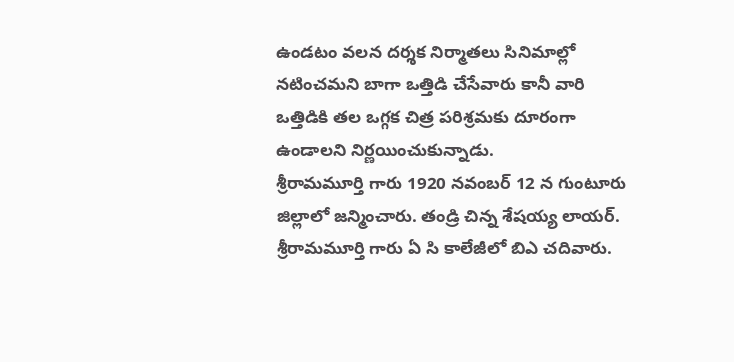ఉండటం వలన దర్శక నిర్మాతలు సినిమాల్లో నటించమని బాగా ఒత్తిడి చేసేవారు కానీ వారి ఒత్తిడికి తల ఒగ్గక చిత్ర పరిశ్రమకు దూరంగా ఉండాలని నిర్ణయించుకున్నాడు.
శ్రీరామమూర్తి గారు 1920 నవంబర్ 12 న గుంటూరు జిల్లాలో జన్మించారు. తండ్రి చిన్న శేషయ్య లాయర్. శ్రీరామమూర్తి గారు ఏ సి కాలేజీలో బిఎ చదివారు.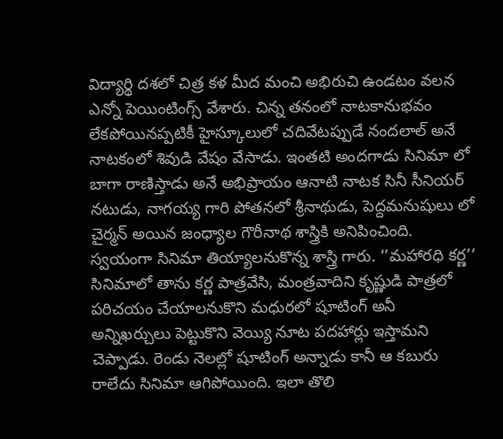విద్యార్థి దశలో చిత్ర కళ మీద మంచి అభిరుచి ఉండటం వలన ఎన్నో పెయింటింగ్స్ వేశారు. చిన్న తనంలో నాటకానుభవం లేకపోయినప్పటికీ హైస్కూలులో చదివేటప్పుడే నందలాల్ అనే నాటకంలో శివుడి వేషం వేసాడు. ఇంతటి అందగాడు సినిమా లో బాగా రాణిస్తాడు అనే అభిప్రాయం ఆనాటి నాటక సినీ సీనియర్ నటుడు, నాగయ్య గారి పోతనలో శ్రీనాథుడు, పెద్దమనుషులు లో చైర్మన్ అయిన జంధ్యాల గౌరీనాథ శాస్త్రికి అనిపించింది. స్వయంగా సినిమా తియ్యాలనుకొన్న శాస్త్రి గారు. ‘’మహారధి కర్ణ’’ సినిమాలో తాను కర్ణ పాత్రవేసి, మంత్రవాదిని కృష్ణుడి పాత్రలో పరిచయం చేయాలనుకొని మధురలో షూటింగ్ అనీ అన్నిఖర్చులు పెట్టుకొని వెయ్యి నూట పదహార్లు ఇస్తామని చెప్పాడు. రెండు నెలల్లో షూటింగ్ అన్నాడు కానీ ఆ కబురు రాలేదు సినిమా ఆగిపోయింది. ఇలా తొలి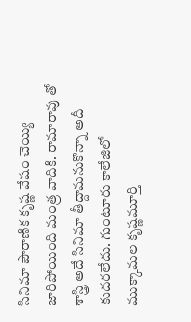సినిమా పౌరాణిక కృష్ణ వేషం చెయ్యి జారిపోయింది మంత్ర వాదికి. రామారావు తో శాస్త్రి అదే సినిమా తీద్దామనుకొన్నా అదీ కుదరలేదు. గుంటూరు కాలేజిలో ముక్కామల కృష్ణమూర్తి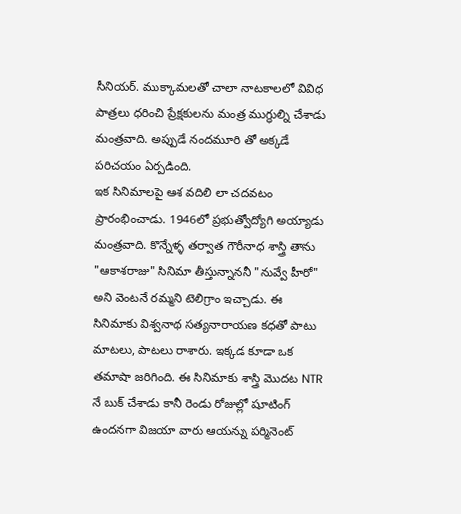సీనియర్. ముక్కామలతో చాలా నాటకాలలో వివిధ పాత్రలు ధరించి ప్రేక్షకులను మంత్ర ముగ్ధుల్ని చేశాడు మంత్రవాది. అప్పుడే నందమూరి తో అక్కడే పరిచయం ఏర్పడింది.
ఇక సినిమాలపై ఆశ వదిలి లా చదవటం ప్రారంభించాడు. 1946లో ప్రభుత్వోద్యోగి అయ్యాడు మంత్రవాది. కొన్నేళ్ళ తర్వాత గౌరీనాధ శాస్త్రి తాను "ఆకాశరాజు" సినిమా తీస్తున్నాననీ "నువ్వే హీరో" అని వెంటనే రమ్మని టెలిగ్రాం ఇచ్చాడు. ఈ సినిమాకు విశ్వనాథ సత్యనారాయణ కధతో పాటు మాటలు, పాటలు రాశారు. ఇక్కడ కూడా ఒక తమాషా జరిగింది. ఈ సినిమాకు శాస్త్రి మొదట NTR నే బుక్ చేశాడు కానీ రెండు రోజుల్లో షూటింగ్ ఉందనగా విజయా వారు ఆయన్ను పర్మినెంట్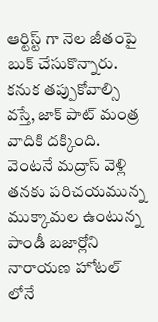ఆర్టిస్ట్ గా నెల జీతంపై బుక్ చేసుకొన్నారు. కనుక తప్పుకోవాల్సి వస్తే, జాక్ పాట్ మంత్ర వాదికి దక్కింది. వెంటనే మద్రాస్ వెళ్లి తనకు పరిచయమున్న ముక్కామల ఉంటున్న పాండీ బజార్లోని నారాయణ హోటల్ లోనే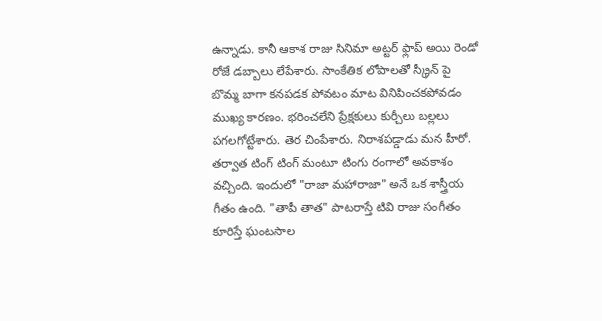ఉన్నాడు. కానీ ఆకాశ రాజు సినిమా అట్టర్ ఫ్లాప్ అయి రెండో రోజే డబ్బాలు లేపేశారు. సాంకేతిక లోపాలతో స్క్రీన్ పై బొమ్మ బాగా కనపడక పోవటం మాట వినిపించకపోవడం ముఖ్య కారణం. భరించలేని ప్రేక్షకులు కుర్చీలు బల్లలు పగలగోట్టేశారు. తెర చింపేశారు. నిరాశపడ్డాడు మన హీరో. తర్వాత టింగ్ టింగ్ మంటూ టింగు రంగాలో అవకాశం వచ్చింది. ఇందులో "రాజా మహారాజా" అనే ఒక శాస్త్రీయ గీతం ఉంది. "తాపీ తాత" పాటరాస్తే టివి రాజు సంగీతం కూరిస్తే ఘంటసాల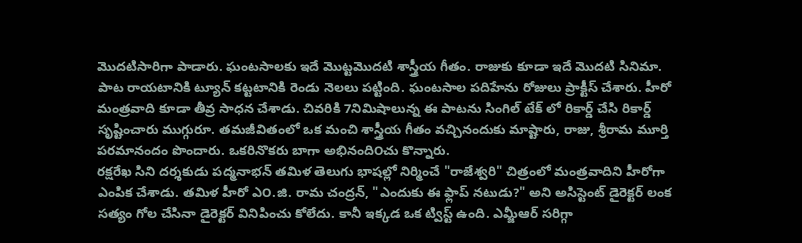మొదటిసారిగా పాడారు. ఘంటసాలకు ఇదే మొట్టమొదటి శాస్త్రీయ గీతం. రాజుకు కూడా ఇదే మొదటి సినిమా. పాట రాయటానికి ట్యూన్ కట్టటానికి రెండు నెలలు పట్టింది. ఘంటసాల పదిహేను రోజులు ప్రాక్టీస్ చేశారు. హీరో మంత్రవాది కూడా తీవ్ర సాధన చేశాడు. చివరికి 7నిమిషాలున్న ఈ పాటను సింగిల్ టేక్ లో రికార్డ్ చేసి రికార్డ్ సృష్టించారు ముగ్గురూ. తమజీవితంలో ఒక మంచి శాస్త్రీయ గీతం వచ్చినందుకు మాష్టారు, రాజు, శ్రీరామ మూర్తి పరమానందం పొందారు. ఒకరినొకరు బాగా అభినంది౦చు కొన్నారు.
రక్షరేఖ సిని దర్శకుడు పద్మనాభన్ తమిళ తెలుగు భాషల్లో నిర్మించే "రాజేశ్వరి" చిత్రంలో మంత్రవాదిని హీరోగా ఎంపిక చేశాడు. తమిళ హీరో ఎ౦.జి. రామ చంద్రన్, "ఎందుకు ఈ ఫ్లాప్ నటుడు?" అని అసిస్టెంట్ డైరెక్టర్ లంక సత్యం గోల చేసినా డైరెక్టర్ వినిపించు కోలేదు. కానీ ఇక్కడ ఒక ట్విస్ట్ ఉంది. ఎమ్జీఆర్ సరిగ్గా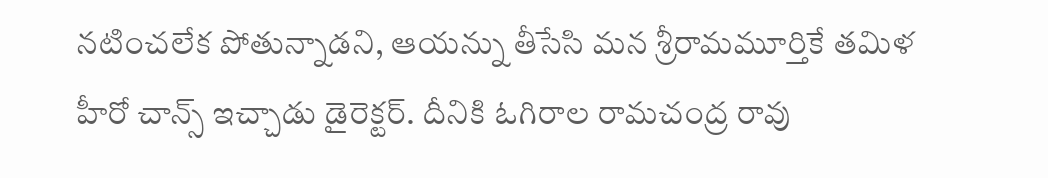నటించలేక పోతున్నాడని, ఆయన్ను తీసేసి మన శ్రీరామమూర్తికే తమిళ హీరో చాన్స్ ఇచ్చాడు డైరెక్టర్. దీనికి ఓగిరాల రామచంద్ర రావు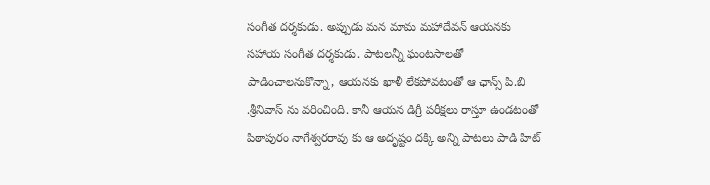సంగీత దర్శకుడు. అప్పుడు మన మామ మహాదేవన్ ఆయనకు సహాయ సంగీత దర్శకుడు. పాటలన్నీ ఘంటసాలతో పాడించాలనుకొన్నా, ఆయనకు ఖాళీ లేకపోవటంతో ఆ ఛాన్స్ పి.బి .శ్రీనివాస్ ను వరించింది. కానీ ఆయన డిగ్రీ పరీక్షలు రాస్తూ ఉండటంతో పిఠాపురం నాగేశ్వరరావు కు ఆ అదృష్టం దక్కి అన్ని పాటలు పాడి హిట్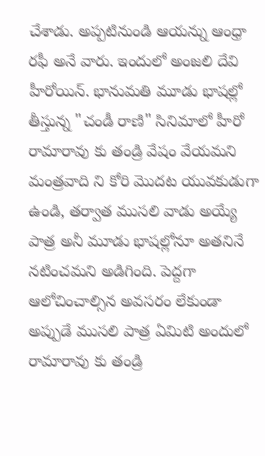చేశాడు. అప్పటినుండి ఆయన్ను ఆంధ్రా రఫీ అనే వారు. ఇందులో అంజలి దేవి హీరోయిన్. భానుమతి మూడు భాషల్లో తీస్తున్న "చండీ రాణి" సినిమాలో హీరో రామారావు కు తండ్రి వేషం వేయమని మంత్రవాది ని కోరి మొదట యువకుడుగా ఉండి, తర్వాత ముసలి వాడు అయ్యే పాత్ర అనీ మూడు భాషల్లోనూ అతనినే నటించమని అడిగింది. పెద్దగా ఆలోచించాల్సిన అవసరం లేకుండా అప్పుడే ముసలి పాత్ర ఏమిటి అందులో రామారావు కు తండ్రి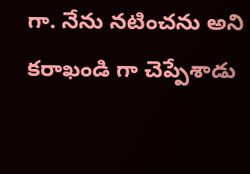గా. నేను నటించను అని కరాఖండి గా చెప్పేశాడు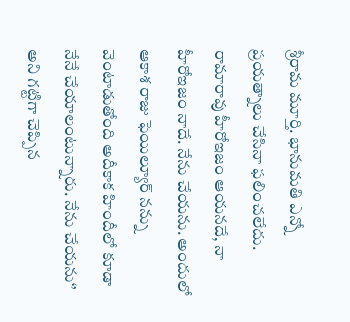శ్రీరామ మూర్తి. భానుమతి ఎన్నో ప్రయత్నాలు చేసినా ఫలించలేదు. రామారావు హీరోఇజం ఆయనదే, నా హీరోఇజం నాదే. నేను చేయను. అందులో ఆకాశ రాజు ఫెయిల్యూర్ నన్ను వెంటాడుతోంది అదీకాక హిందీలో కూడా నేనే చేయాలంటున్నారు. నేను చేయను‘’ అని గట్టిగా చెప్పిన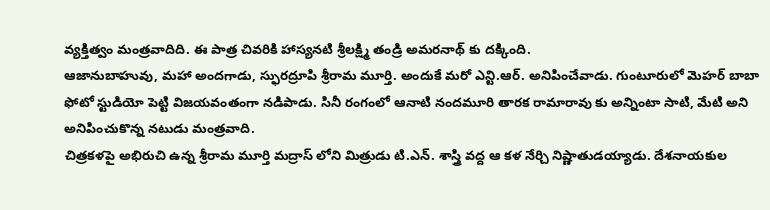వ్యక్తిత్వం మంత్రవాదిది. ఈ పాత్ర చివరికి హాస్యనటి శ్రీలక్ష్మి తండ్రి అమరనాథ్ కు దక్కింది.
ఆజానుబాహువు, మహా అందగాడు, స్ఫురద్రూపి శ్రీరామ మూర్తి. అందుకే మరో ఎన్టి.ఆర్. అనిపించేవాడు. గుంటూరులో మెహర్ బాబా ఫోటో స్టుడియో పెట్టి విజయవంతంగా నడిపాడు. సినీ రంగంలో ఆనాటి నందమూరి తారక రామారావు కు అన్నింటా సాటి, మేటి అని అనిపించుకొన్న నటుడు మంత్రవాది.
చిత్రకళపై అభిరుచి ఉన్న శ్రీరామ మూర్తి మద్రాస్ లోని మిత్రుడు టి.ఎన్. శాస్త్రి వద్ద ఆ కళ నేర్చి నిష్ణాతుడయ్యాడు. దేశనాయకుల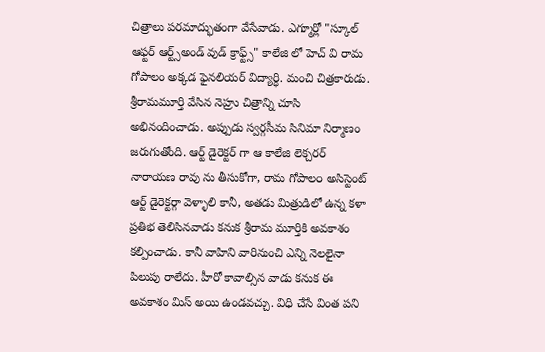చిత్రాలు పరమాద్భుతంగా వేసేవాడు. ఎగ్మూర్లో "స్కూల్ ఆఫ్టర్ ఆర్ట్స్అండ్ వుడ్ క్రాఫ్ట్స్" కాలేజి లో హెచ్ వి రామ గోపాలం అక్కడ ఫైనలియర్ విద్యార్ధి. మంచి చిత్రకారుడు. శ్రీరామమూర్తి వేసిన నెహ్రు చిత్రాన్ని చూసి అభినందించాడు. అప్పుడు స్వర్గసీమ సినిమా నిర్మాణం జరుగుతోంది. ఆర్ట్ డైరెక్టర్ గా ఆ కాలేజి లెక్చరర్ నారాయణ రావు ను తీసుకోగా, రామ గోపాల౦ అసిస్టెంట్ ఆర్ట్ డైరెక్టర్గా వెళ్ళాలి కానీ, అతడు మిత్రుడిలో ఉన్న కళా ప్రతిభ తెలిసినవాడు కనుక శ్రీరామ మూర్తికి అవకాశం కల్పించాడు. కానీ వాహిని వారినుంచి ఎన్ని నెలలైనా పిలుపు రాలేదు. హీరో కావాల్సిన వాడు కనుక ఈ అవకాశం మిస్ అయి ఉండవచ్చు. విధి చేసే వింత పని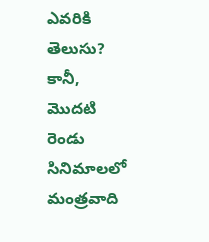ఎవరికి తెలుసు? కానీ, మొదటి రెండు సినిమాలలో మంత్రవాది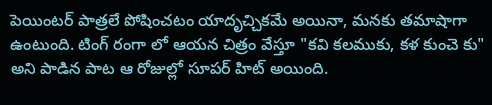పెయింటర్ పాత్రలే పోషించటం యాదృచ్చికమే అయినా, మనకు తమాషాగా ఉంటుంది. టింగ్ రంగా లో ఆయన చిత్రం వేస్తూ "కవి కలముకు, కళ కుంచె కు" అని పాడిన పాట ఆ రోజుల్లో సూపర్ హిట్ అయింది.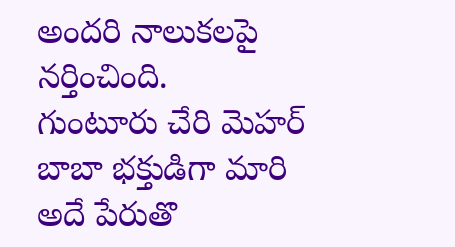అందరి నాలుకలపై నర్తించింది.
గుంటూరు చేరి మెహర్ బాబా భక్తుడిగా మారి అదే పేరుతొ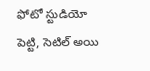ఫోటో స్టుడియో పెట్టి, సెటిల్ అయి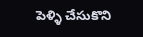పెళ్ళి చేసుకొని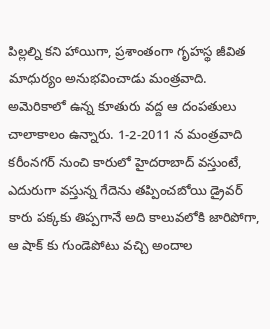పిల్లల్ని కని హాయిగా, ప్రశాంతంగా గృహస్థ జీవిత మాధుర్యం అనుభవించాడు మంత్రవాది. అమెరికాలో ఉన్న కూతురు వద్ద ఆ దంపతులు చాలాకాలం ఉన్నారు. 1-2-2011 న మంత్రవాది కరీంనగర్ నుంచి కారులో హైదరాబాద్ వస్తుంటే, ఎదురుగా వస్తున్న గేదెను తప్పించబోయి డ్రైవర్ కారు పక్కకు తిప్పగానే అది కాలువలోకి జారిపోగా, ఆ షాక్ కు గుండెపోటు వచ్చి అందాల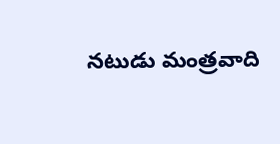నటుడు మంత్రవాది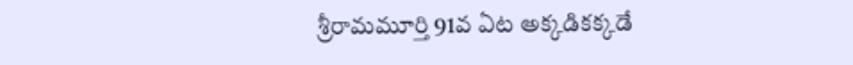శ్రీరామమూర్తి 91వ ఏట అక్కడికక్కడే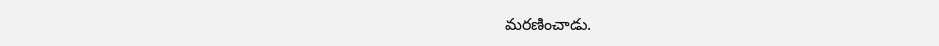మరణించాడు.